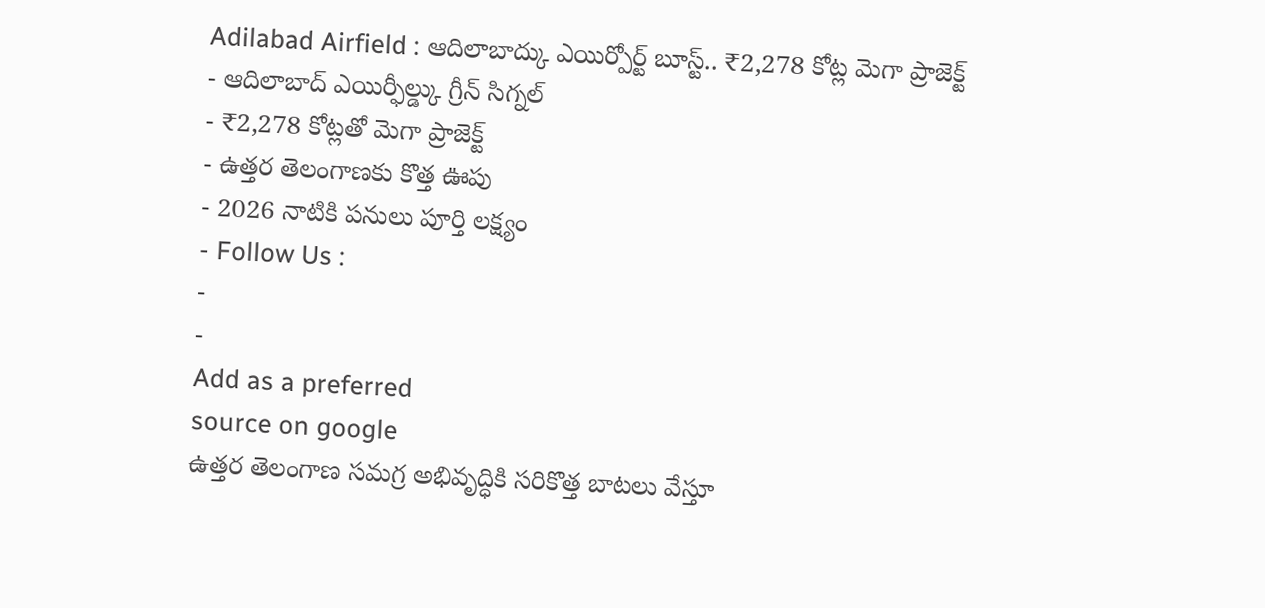Adilabad Airfield : ఆదిలాబాద్కు ఎయిర్పోర్ట్ బూస్ట్.. ₹2,278 కోట్ల మెగా ప్రాజెక్ట్
- ఆదిలాబాద్ ఎయిర్ఫీల్డ్కు గ్రీన్ సిగ్నల్
- ₹2,278 కోట్లతో మెగా ప్రాజెక్ట్
- ఉత్తర తెలంగాణకు కొత్త ఊపు
- 2026 నాటికి పనులు పూర్తి లక్ష్యం
- Follow Us :
-
-
Add as a preferred
source on google
ఉత్తర తెలంగాణ సమగ్ర అభివృద్ధికి సరికొత్త బాటలు వేస్తూ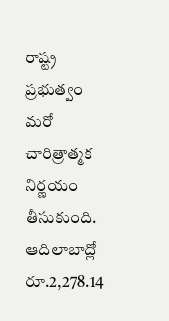రాష్ట్ర ప్రభుత్వం మరో చారిత్రాత్మక నిర్ణయం తీసుకుంది. ఆదిలాబాద్లో రూ.2,278.14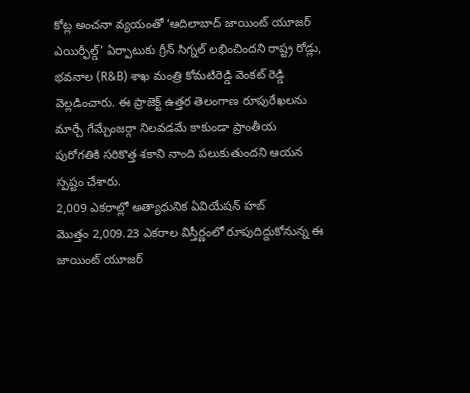కోట్ల అంచనా వ్యయంతో ‘ఆదిలాబాద్ జాయింట్ యూజర్ ఎయిర్ఫీల్డ్’ ఏర్పాటుకు గ్రీన్ సిగ్నల్ లభించిందని రాష్ట్ర రోడ్లు, భవనాల (R&B) శాఖ మంత్రి కోమటిరెడ్డి వెంకట్ రెడ్డి వెల్లడించారు. ఈ ప్రాజెక్ట్ ఉత్తర తెలంగాణ రూపురేఖలను మార్చే గేమ్చేంజర్గా నిలవడమే కాకుండా ప్రాంతీయ పురోగతికి సరికొత్త శకాని నాంది పలుకుతుందని ఆయన స్పష్టం చేశారు.
2,009 ఎకరాల్లో అత్యాధునిక ఏవియేషన్ హబ్
మొత్తం 2,009.23 ఎకరాల విస్తీర్ణంలో రూపుదిద్దుకోనున్న ఈ జాయింట్ యూజర్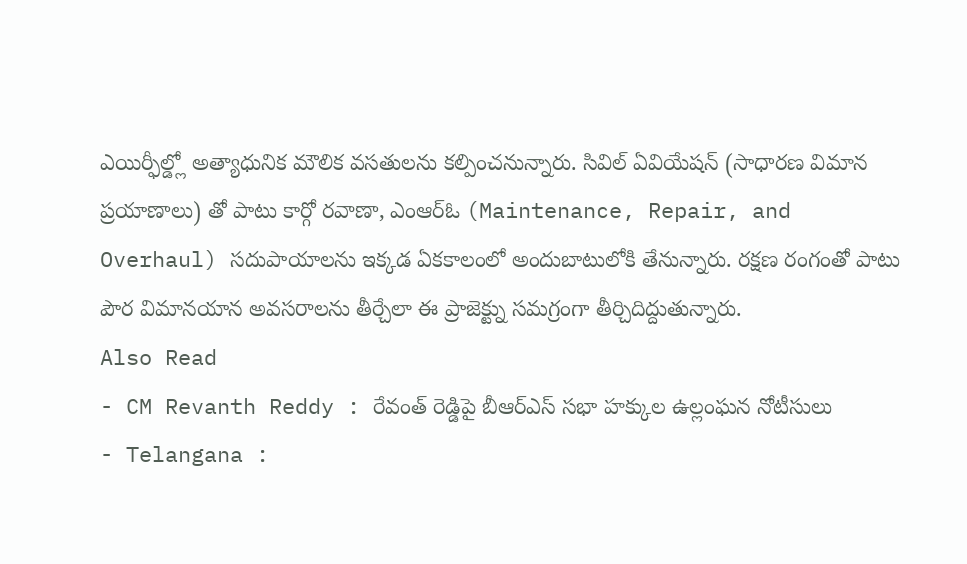ఎయిర్ఫీల్డ్లో అత్యాధునిక మౌలిక వసతులను కల్పించనున్నారు. సివిల్ ఏవియేషన్ (సాధారణ విమాన ప్రయాణాలు) తో పాటు కార్గో రవాణా, ఎంఆర్ఓ (Maintenance, Repair, and Overhaul) సదుపాయాలను ఇక్కడ ఏకకాలంలో అందుబాటులోకి తేనున్నారు. రక్షణ రంగంతో పాటు పౌర విమానయాన అవసరాలను తీర్చేలా ఈ ప్రాజెక్ట్ను సమగ్రంగా తీర్చిదిద్దుతున్నారు.
Also Read
- CM Revanth Reddy : రేవంత్ రెడ్డిపై బీఆర్ఎస్ సభా హక్కుల ఉల్లంఘన నోటీసులు
- Telangana :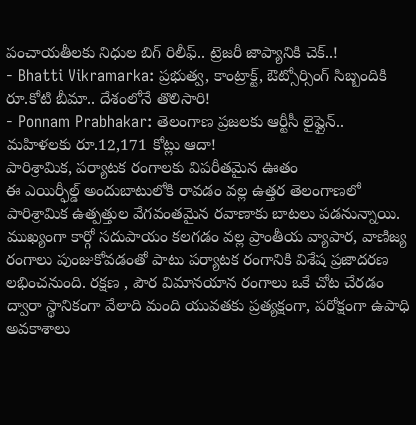పంచాయతీలకు నిధుల బిగ్ రిలీఫ్.. ట్రెజరీ జాప్యానికి చెక్..!
- Bhatti Vikramarka: ప్రభుత్వ, కాంట్రాక్ట్, ఔట్సోర్సింగ్ సిబ్బందికి రూ.కోటి బీమా.. దేశంలోనే తొలిసారి!
- Ponnam Prabhakar: తెలంగాణ ప్రజలకు ఆర్టీసీ లైఫ్లైన్.. మహిళలకు రూ.12,171 కోట్లు ఆదా!
పారిశ్రామిక, పర్యాటక రంగాలకు విపరీతమైన ఊతం
ఈ ఎయిర్ఫీల్డ్ అందుబాటులోకి రావడం వల్ల ఉత్తర తెలంగాణలో పారిశ్రామిక ఉత్పత్తుల వేగవంతమైన రవాణాకు బాటలు పడనున్నాయి. ముఖ్యంగా కార్గో సదుపాయం కలగడం వల్ల ప్రాంతీయ వ్యాపార, వాణిజ్య రంగాలు పుంజుకోవడంతో పాటు పర్యాటక రంగానికి విశేష ప్రజాదరణ లభించనుంది. రక్షణ , పౌర విమానయాన రంగాలు ఒకే చోట చేరడం ద్వారా స్థానికంగా వేలాది మంది యువతకు ప్రత్యక్షంగా, పరోక్షంగా ఉపాధి అవకాశాలు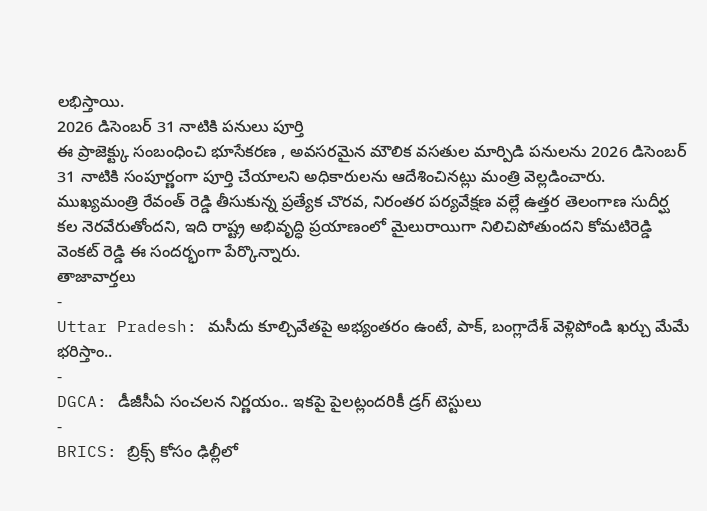లభిస్తాయి.
2026 డిసెంబర్ 31 నాటికి పనులు పూర్తి
ఈ ప్రాజెక్ట్కు సంబంధించి భూసేకరణ , అవసరమైన మౌలిక వసతుల మార్పిడి పనులను 2026 డిసెంబర్ 31 నాటికి సంపూర్ణంగా పూర్తి చేయాలని అధికారులను ఆదేశించినట్లు మంత్రి వెల్లడించారు. ముఖ్యమంత్రి రేవంత్ రెడ్డి తీసుకున్న ప్రత్యేక చొరవ, నిరంతర పర్యవేక్షణ వల్లే ఉత్తర తెలంగాణ సుదీర్ఘ కల నెరవేరుతోందని, ఇది రాష్ట్ర అభివృద్ధి ప్రయాణంలో మైలురాయిగా నిలిచిపోతుందని కోమటిరెడ్డి వెంకట్ రెడ్డి ఈ సందర్భంగా పేర్కొన్నారు.
తాజావార్తలు
-
Uttar Pradesh: మసీదు కూల్చివేతపై అభ్యంతరం ఉంటే, పాక్, బంగ్లాదేశ్ వెళ్లిపోండి ఖర్చు మేమే భరిస్తాం..
-
DGCA: డీజీసీఏ సంచలన నిర్ణయం.. ఇకపై పైలట్లందరికీ డ్రగ్ టెస్టులు
-
BRICS: బ్రిక్స్ కోసం ఢిల్లీలో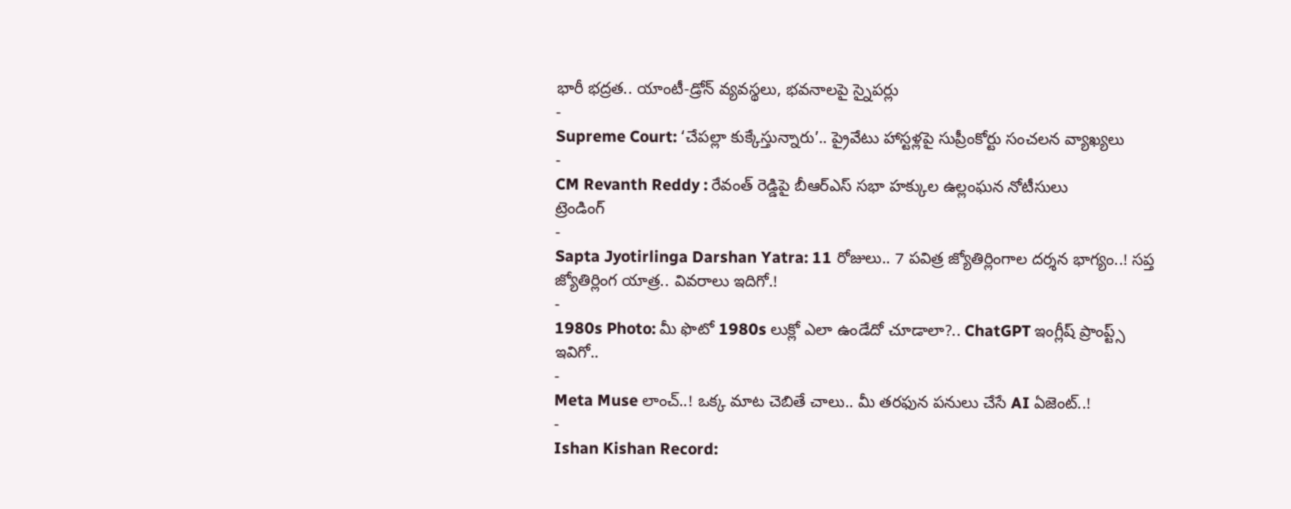భారీ భద్రత.. యాంటీ-డ్రోన్ వ్యవస్థలు, భవనాలపై స్నైపర్లు
-
Supreme Court: ‘చేపల్లా కుక్కేస్తున్నారు’.. ప్రైవేటు హాస్టళ్లపై సుప్రీంకోర్టు సంచలన వ్యాఖ్యలు
-
CM Revanth Reddy : రేవంత్ రెడ్డిపై బీఆర్ఎస్ సభా హక్కుల ఉల్లంఘన నోటీసులు
ట్రెండింగ్
-
Sapta Jyotirlinga Darshan Yatra: 11 రోజులు.. 7 పవిత్ర జ్యోతిర్లింగాల దర్శన భాగ్యం..! సప్త జ్యోతిర్లింగ యాత్ర.. వివరాలు ఇదిగో.!
-
1980s Photo: మీ ఫొటో 1980s లుక్లో ఎలా ఉండేదో చూడాలా?.. ChatGPT ఇంగ్లీష్ ప్రాంప్ట్స్ ఇవిగో..
-
Meta Muse లాంచ్..! ఒక్క మాట చెబితే చాలు.. మీ తరఫున పనులు చేసే AI ఏజెంట్..!
-
Ishan Kishan Record: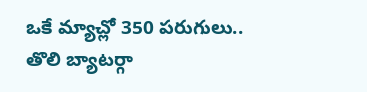ఒకే మ్యాచ్లో 350 పరుగులు.. తొలి బ్యాటర్గా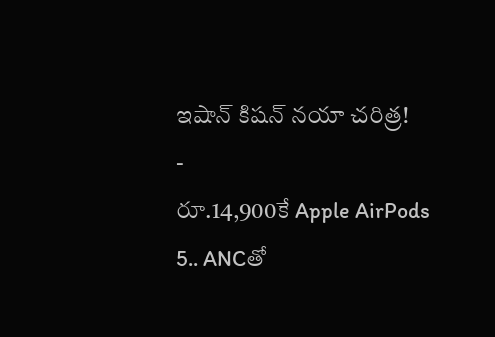ఇషాన్ కిషన్ నయా చరిత్ర!
-
రూ.14,900కే Apple AirPods 5.. ANCతో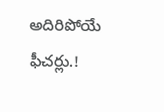అదిరిపోయే ఫీచర్లు.!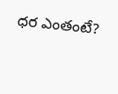ధర ఎంతంటే?